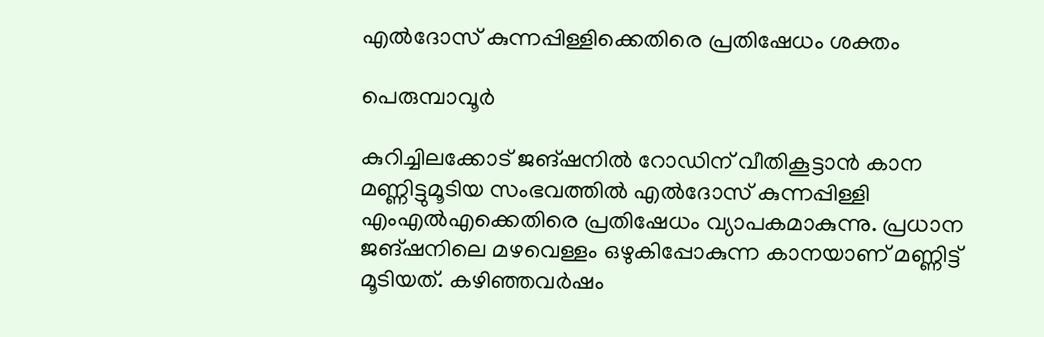എൽദോസ് കുന്നപ്പിള്ളിക്കെതിരെ പ്രതിഷേധം ശക്തം

പെരുമ്പാവൂർ

കുറിച്ചിലക്കോട് ജങ്ഷനിൽ റോഡിന് വീതികൂട്ടാൻ കാന മണ്ണിട്ടുമൂടിയ സംഭവത്തിൽ എൽദോസ് കുന്നപ്പിള്ളി എംഎൽഎക്കെതിരെ പ്രതിഷേധം വ്യാപകമാകുന്നു. പ്രധാന ജങ്ഷനിലെ മഴവെള്ളം ഒഴുകിപ്പോകുന്ന കാനയാണ് മണ്ണിട്ട് മൂടിയത്. കഴിഞ്ഞവർഷം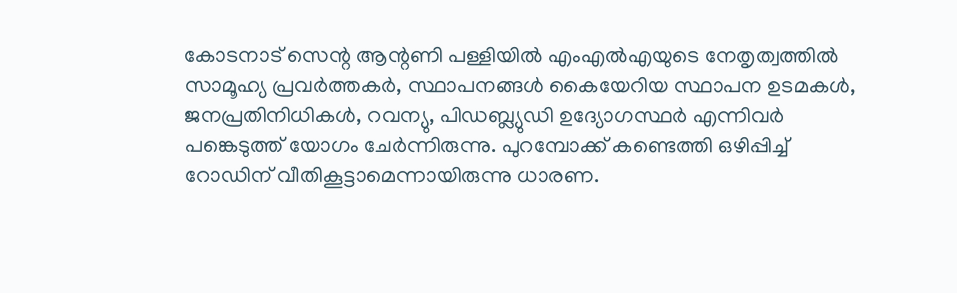കോടനാട് സെന്റ ആന്റണി പള്ളിയിൽ എംഎൽഎയുടെ നേതൃത്വത്തിൽ സാമൂഹ്യ പ്രവർത്തകർ, സ്ഥാപനങ്ങൾ കൈയേറിയ സ്ഥാപന ഉടമകൾ, ജനപ്രതിനിധികൾ, റവന്യു, പിഡബ്ല്യുഡി ഉദ്യോഗസ്ഥർ എന്നിവർ പങ്കെടുത്ത്‌ യോഗം ചേർന്നിരുന്നു. പുറമ്പോക്ക് കണ്ടെത്തി ഒഴിപ്പിച്ച് റോഡിന് വീതികൂട്ടാമെന്നായിരുന്നു ധാരണ.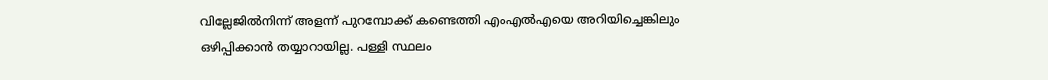വില്ലേജിൽനിന്ന്‌ അളന്ന് പുറമ്പോക്ക് കണ്ടെത്തി എംഎൽഎയെ അറിയിച്ചെങ്കിലും ഒഴിപ്പിക്കാൻ തയ്യാറായില്ല. പള്ളി സ്ഥലം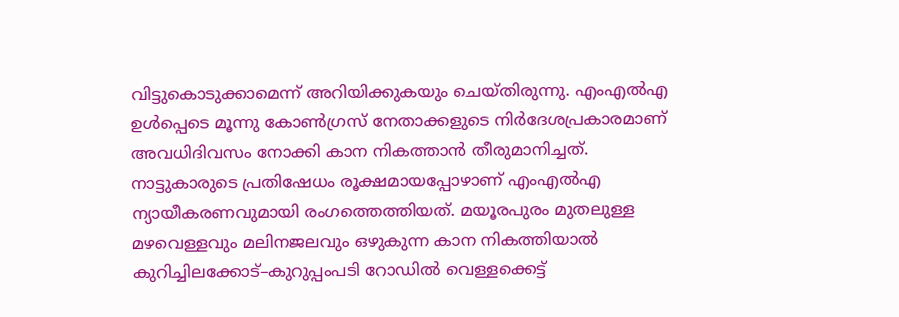വിട്ടുകൊടുക്കാമെന്ന് അറിയിക്കുകയും ചെയ്തിരുന്നു. എംഎൽഎ ഉൾപ്പെടെ മൂന്നു കോൺഗ്രസ് നേതാക്കളുടെ നിർദേശപ്രകാരമാണ് അവധിദിവസം നോക്കി കാന നികത്താൻ തീരുമാനിച്ചത്. നാട്ടുകാരുടെ പ്രതിഷേധം രൂക്ഷമായപ്പോഴാണ് എംഎൽഎ ന്യായീകരണവുമായി രംഗത്തെത്തിയത്. മയൂരപുരം മുതലുള്ള മഴവെള്ളവും മലിനജലവും ഒഴുകുന്ന കാന നികത്തിയാൽ കുറിച്ചിലക്കോട്–കുറുപ്പംപടി റോഡിൽ വെള്ളക്കെട്ട്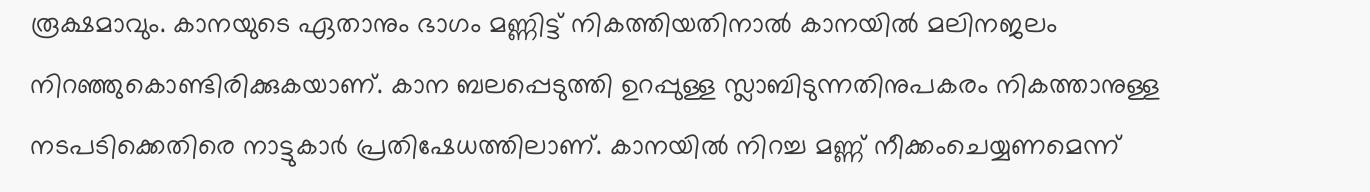രൂക്ഷമാവും. കാനയുടെ ഏതാനും ഭാഗം മണ്ണിട്ട് നികത്തിയതിനാൽ കാനയിൽ മലിനജലം നിറഞ്ഞുകൊണ്ടിരിക്കുകയാണ്. കാന ബലപ്പെടുത്തി ഉറപ്പുള്ള സ്ലാബിടുന്നതിനുപകരം നികത്താനുള്ള നടപടിക്കെതിരെ നാട്ടുകാർ പ്രതിഷേധത്തിലാണ്. കാനയിൽ നിറച്ച മണ്ണ് നീക്കംചെയ്യണമെന്ന്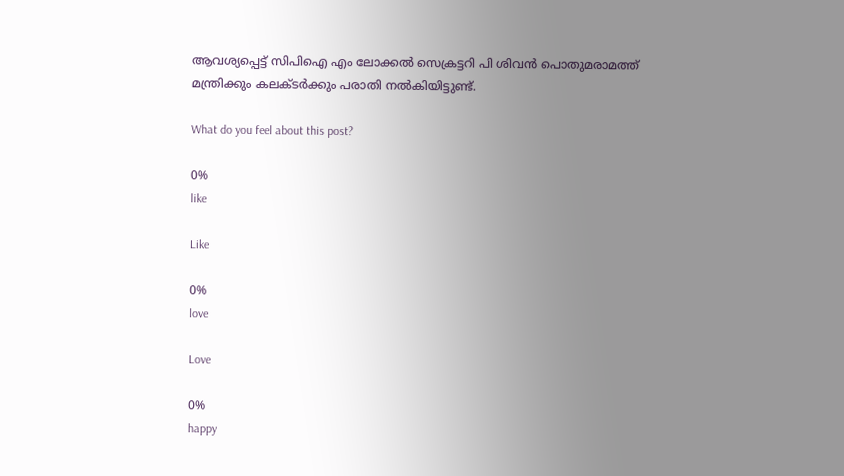ആവശ്യപ്പെട്ട് സിപിഐ എം ലോക്കൽ സെക്രട്ടറി പി ശിവൻ പൊതുമരാമത്ത് മന്ത്രിക്കും കലക്ടർക്കും പരാതി നൽകിയിട്ടുണ്ട്.

What do you feel about this post?

0%
like

Like

0%
love

Love

0%
happy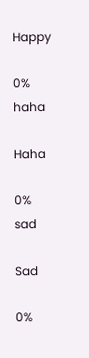Happy

0%
haha

Haha

0%
sad

Sad

0%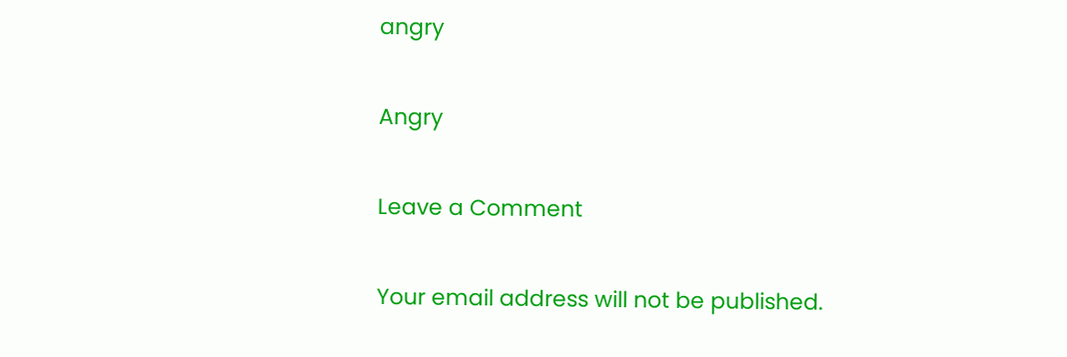angry

Angry

Leave a Comment

Your email address will not be published.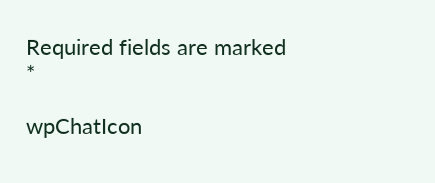Required fields are marked *

wpChatIcon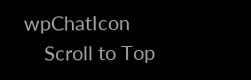wpChatIcon
    Scroll to Top